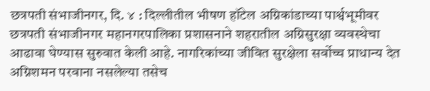छत्रपती संभाजीनगर, दि. ४ : दिल्लीतील भीषण हॉटेल अग्निकांडाच्या पार्श्वभूमीवर छत्रपती संभाजीनगर महानगरपालिका प्रशासनाने शहरातील अग्निसुरक्षा व्यवस्थेचा आढावा घेण्यास सुरुवात केली आहे. नागरिकांच्या जीवित सुरक्षेला सर्वोच्च प्राधान्य देत अग्निशमन परवाना नसलेल्या तसेच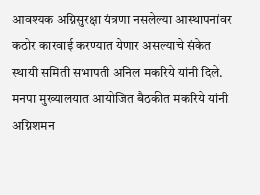आवश्यक अग्निसुरक्षा यंत्रणा नसलेल्या आस्थापनांवर कठोर कारवाई करण्यात येणार असल्याचे संकेत स्थायी समिती सभापती अनिल मकरिये यांनी दिले.
मनपा मुख्यालयात आयोजित बैठकीत मकरिये यांनी अग्निशमन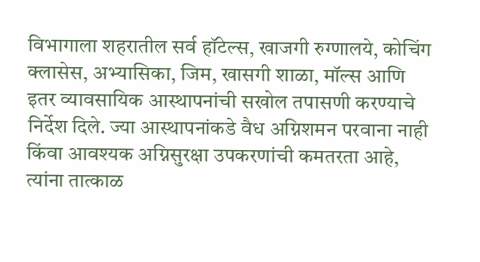विभागाला शहरातील सर्व हॉटेल्स, खाजगी रुग्णालये, कोचिंग क्लासेस, अभ्यासिका, जिम, खासगी शाळा, मॉल्स आणि इतर व्यावसायिक आस्थापनांची सखोल तपासणी करण्याचे निर्देश दिले. ज्या आस्थापनांकडे वैध अग्निशमन परवाना नाही किंवा आवश्यक अग्निसुरक्षा उपकरणांची कमतरता आहे, त्यांना तात्काळ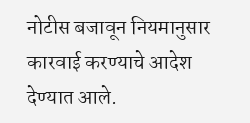नोटीस बजावून नियमानुसार कारवाई करण्याचे आदेश देण्यात आले.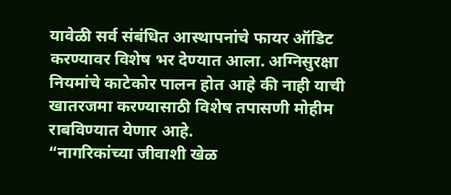यावेळी सर्व संबंधित आस्थापनांचे फायर ऑडिट करण्यावर विशेष भर देण्यात आला. अग्निसुरक्षा नियमांचे काटेकोर पालन होत आहे की नाही याची खातरजमा करण्यासाठी विशेष तपासणी मोहीम राबविण्यात येणार आहे.
“नागरिकांच्या जीवाशी खेळ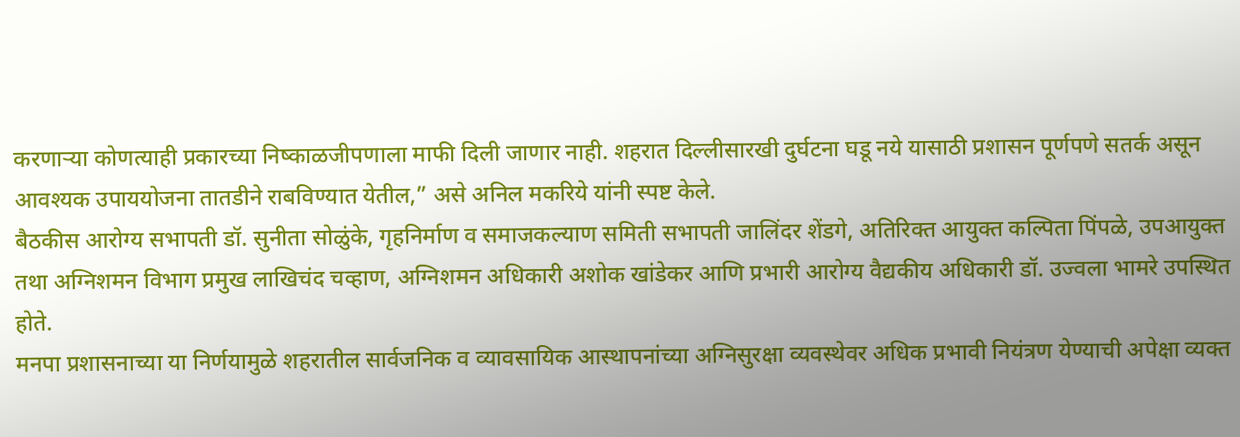करणाऱ्या कोणत्याही प्रकारच्या निष्काळजीपणाला माफी दिली जाणार नाही. शहरात दिल्लीसारखी दुर्घटना घडू नये यासाठी प्रशासन पूर्णपणे सतर्क असून आवश्यक उपाययोजना तातडीने राबविण्यात येतील,” असे अनिल मकरिये यांनी स्पष्ट केले.
बैठकीस आरोग्य सभापती डॉ. सुनीता सोळुंके, गृहनिर्माण व समाजकल्याण समिती सभापती जालिंदर शेंडगे, अतिरिक्त आयुक्त कल्पिता पिंपळे, उपआयुक्त तथा अग्निशमन विभाग प्रमुख लाखिचंद चव्हाण, अग्निशमन अधिकारी अशोक खांडेकर आणि प्रभारी आरोग्य वैद्यकीय अधिकारी डॉ. उज्वला भामरे उपस्थित होते.
मनपा प्रशासनाच्या या निर्णयामुळे शहरातील सार्वजनिक व व्यावसायिक आस्थापनांच्या अग्निसुरक्षा व्यवस्थेवर अधिक प्रभावी नियंत्रण येण्याची अपेक्षा व्यक्त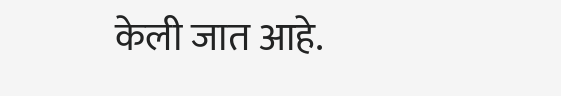केली जात आहे.